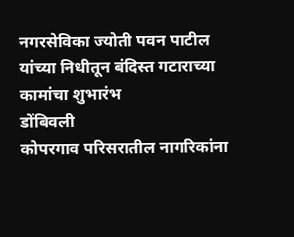नगरसेविका ज्योती पवन पाटील यांच्या निधीतून बंदिस्त गटाराच्या कामांचा शुभारंभ
डोंबिवली
कोपरगाव परिसरातील नागरिकांना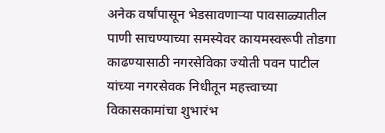अनेक वर्षांपासून भेडसावणाऱ्या पावसाळ्यातील पाणी साचण्याच्या समस्येवर कायमस्वरूपी तोडगा काढण्यासाठी नगरसेविका ज्योती पवन पाटील यांच्या नगरसेवक निधीतून महत्त्वाच्या विकासकामांचा शुभारंभ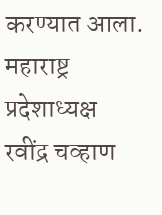करण्यात आला. महाराष्ट्र प्रदेशाध्यक्ष रवींद्र चव्हाण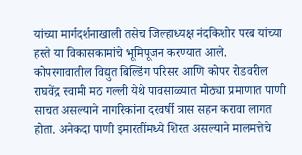यांच्या मार्गदर्शनाखाली तसेच जिल्हाध्यक्ष नंदकिशोर परब यांच्या हस्ते या विकासकामांचे भूमिपूजन करण्यात आले.
कोपरगावातील विद्युत बिल्डिंग परिसर आणि कोपर रोडवरील राघवेंद्र स्वामी मठ गल्ली येथे पावसाळ्यात मोठ्या प्रमाणात पाणी साचत असल्याने नागरिकांना दरवर्षी त्रास सहन करावा लागत होता. अनेकदा पाणी इमारतींमध्ये शिरत असल्याने मालमत्तेचे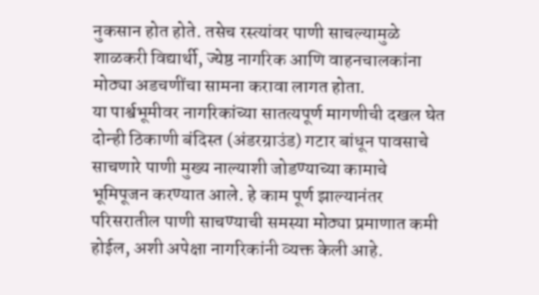नुकसान होत होते. तसेच रस्त्यांवर पाणी साचल्यामुळे शाळकरी विद्यार्थी, ज्येष्ठ नागरिक आणि वाहनचालकांना मोठ्या अडचणींचा सामना करावा लागत होता.
या पार्श्वभूमीवर नागरिकांच्या सातत्यपूर्ण मागणीची दखल घेत दोन्ही ठिकाणी बंदिस्त (अंडरग्राउंड) गटार बांधून पावसाचे साचणारे पाणी मुख्य नाल्याशी जोडण्याच्या कामाचे भूमिपूजन करण्यात आले. हे काम पूर्ण झाल्यानंतर परिसरातील पाणी साचण्याची समस्या मोठ्या प्रमाणात कमी होईल, अशी अपेक्षा नागरिकांनी व्यक्त केली आहे.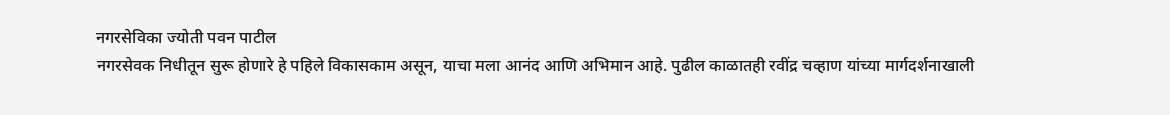नगरसेविका ज्योती पवन पाटील
नगरसेवक निधीतून सुरू होणारे हे पहिले विकासकाम असून, याचा मला आनंद आणि अभिमान आहे. पुढील काळातही रवींद्र चव्हाण यांच्या मार्गदर्शनाखाली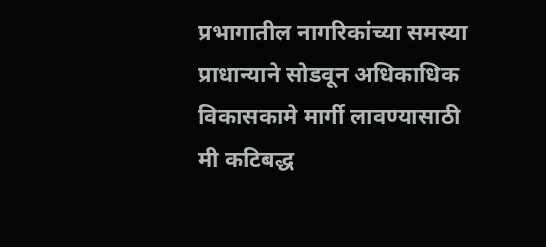प्रभागातील नागरिकांच्या समस्या प्राधान्याने सोडवून अधिकाधिक विकासकामे मार्गी लावण्यासाठी मी कटिबद्ध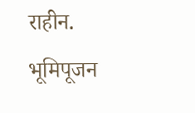राहीन.
भूमिपूजन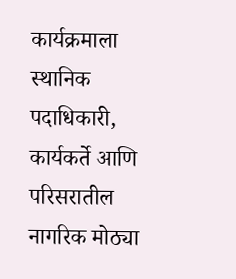कार्यक्रमाला स्थानिक पदाधिकारी, कार्यकर्ते आणि परिसरातील नागरिक मोठ्या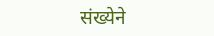संख्येने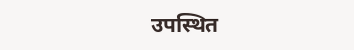उपस्थित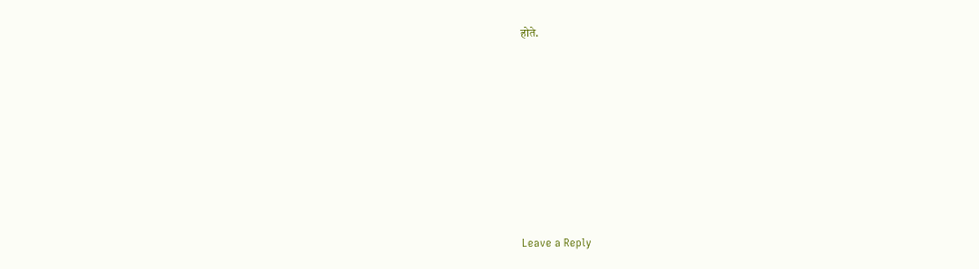होते.













Leave a Reply